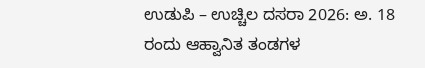ಉಡುಪಿ – ಉಚ್ಚಿಲ ದಸರಾ 2026: ಅ. 18 ರಂದು ಆಹ್ವಾನಿತ ತಂಡಗಳ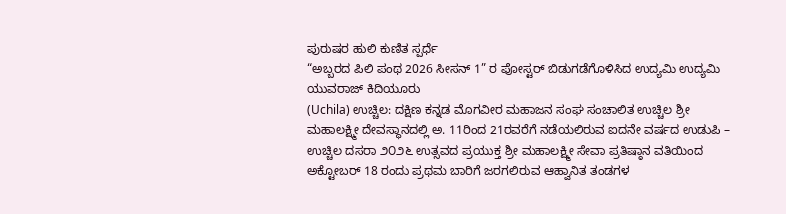ಪುರುಷರ ಹುಲಿ ಕುಣಿತ ಸ್ಪರ್ಧೆ
“ಅಬ್ಬರದ ಪಿಲಿ ಪಂಥ 2026 ಸೀಸನ್ 1” ರ ಪೋಸ್ಟರ್ ಬಿಡುಗಡೆಗೊಳಿಸಿದ ಉದ್ಯಮಿ ಉದ್ಯಮಿ ಯುವರಾಜ್ ಕಿದಿಯೂರು
(Uchila) ಉಚ್ಚಿಲ: ದಕ್ಷಿಣ ಕನ್ನಡ ಮೊಗವೀರ ಮಹಾಜನ ಸಂಘ ಸಂಚಾಲಿತ ಉಚ್ಚಿಲ ಶ್ರೀ ಮಹಾಲಕ್ಷ್ಮೀ ದೇವಸ್ಥಾನದಲ್ಲಿ ಅ. 11ರಿಂದ 21ರವರೆಗೆ ನಡೆಯಲಿರುವ ಐದನೇ ವರ್ಷದ ಉಡುಪಿ – ಉಚ್ಚಿಲ ದಸರಾ ೨೦೨೬ ಉತ್ಸವದ ಪ್ರಯುಕ್ತ ಶ್ರೀ ಮಹಾಲಕ್ಷ್ಮೀ ಸೇವಾ ಪ್ರತಿಷ್ಠಾನ ವತಿಯಿಂದ ಅಕ್ಟೋಬರ್ 18 ರಂದು ಪ್ರಥಮ ಬಾರಿಗೆ ಜರಗಲಿರುವ ಆಹ್ವಾನಿತ ತಂಡಗಳ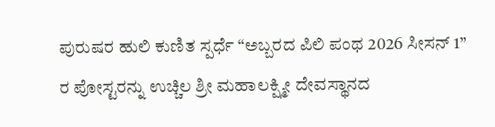ಪುರುಷರ ಹುಲಿ ಕುಣಿತ ಸ್ಪರ್ಧೆ “ಅಬ್ಬರದ ಪಿಲಿ ಪಂಥ 2026 ಸೀಸನ್ 1” ರ ಪೋಸ್ಟರನ್ನು ಉಚ್ಚಿಲ ಶ್ರೀ ಮಹಾಲಕ್ಷ್ಮೀ ದೇವಸ್ಥಾನದ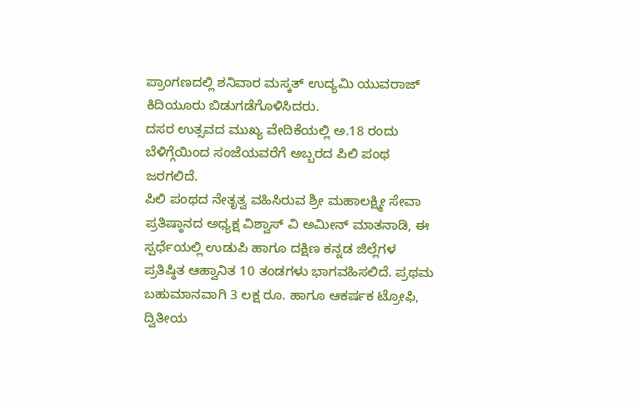ಪ್ರಾಂಗಣದಲ್ಲಿ ಶನಿವಾರ ಮಸ್ಕತ್ ಉದ್ಯಮಿ ಯುವರಾಜ್ ಕಿದಿಯೂರು ಬಿಡುಗಡೆಗೊಳಿಸಿದರು.
ದಸರ ಉತ್ಸವದ ಮುಖ್ಯ ವೇದಿಕೆಯಲ್ಲಿ ಅ.18 ರಂದು ಬೆಳಿಗ್ಗೆಯಿಂದ ಸಂಜೆಯವರೆಗೆ ಅಬ್ಬರದ ಪಿಲಿ ಪಂಥ ಜರಗಲಿದೆ.
ಪಿಲಿ ಪಂಥದ ನೇತೃತ್ವ ವಹಿಸಿರುವ ಶ್ರೀ ಮಹಾಲಕ್ಷ್ಮೀ ಸೇವಾ ಪ್ರತಿಷ್ಠಾನದ ಅಧ್ಯಕ್ಷ ವಿಶ್ವಾಸ್ ವಿ ಅಮೀನ್ ಮಾತನಾಡಿ, ಈ ಸ್ಪರ್ಧೆಯಲ್ಲಿ ಉಡುಪಿ ಹಾಗೂ ದಕ್ಷಿಣ ಕನ್ನಡ ಜಿಲ್ಲೆಗಳ ಪ್ರತಿಷ್ಠಿತ ಆಹ್ವಾನಿತ 10 ತಂಡಗಳು ಭಾಗವಹಿಸಲಿದೆ. ಪ್ರಥಮ ಬಹುಮಾನವಾಗಿ 3 ಲಕ್ಷ ರೂ. ಹಾಗೂ ಆಕರ್ಷಕ ಟ್ರೋಫಿ, ದ್ವಿತೀಯ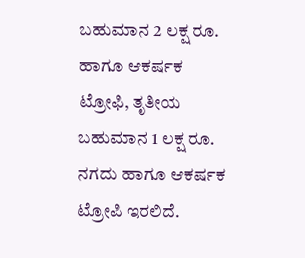ಬಹುಮಾನ 2 ಲಕ್ಷ ರೂ. ಹಾಗೂ ಆಕರ್ಷಕ ಟ್ರೋಫಿ, ತೃತೀಯ ಬಹುಮಾನ 1 ಲಕ್ಷ ರೂ. ನಗದು ಹಾಗೂ ಆಕರ್ಷಕ ಟ್ರೋಪಿ ಇರಲಿದೆ.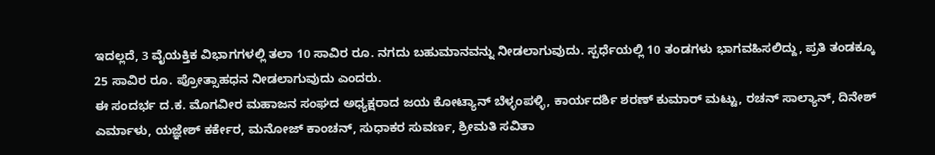ಇದಲ್ಲದೆ, 3 ವೈಯಕ್ತಿಕ ವಿಭಾಗಗಳಲ್ಲಿ ತಲಾ 10 ಸಾವಿರ ರೂ. ನಗದು ಬಹುಮಾನವನ್ನು ನೀಡಲಾಗುವುದು. ಸ್ಪರ್ಧೆಯಲ್ಲಿ 10 ತಂಡಗಳು ಭಾಗವಹಿಸಲಿದ್ದು, ಪ್ರತಿ ತಂಡಕ್ಕೂ 25 ಸಾವಿರ ರೂ. ಪ್ರೋತ್ಸಾಹಧನ ನೀಡಲಾಗುವುದು ಎಂದರು.
ಈ ಸಂದರ್ಭ ದ.ಕ. ಮೊಗವೀರ ಮಹಾಜನ ಸಂಘದ ಅಧ್ಯಕ್ಷರಾದ ಜಯ ಕೋಟ್ಯಾನ್ ಬೆಳ್ಳಂಪಳ್ಳಿ, ಕಾರ್ಯದರ್ಶಿ ಶರಣ್ ಕುಮಾರ್ ಮಟ್ಟು, ರಚನ್ ಸಾಲ್ಯಾನ್, ದಿನೇಶ್ ಎರ್ಮಾಳು, ಯಜ್ಞೇಶ್ ಕರ್ಕೇರ, ಮನೋಜ್ ಕಾಂಚನ್, ಸುಧಾಕರ ಸುವರ್ಣ, ಶ್ರೀಮತಿ ಸವಿತಾ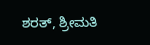ಶರತ್, ಶ್ರೀಮತಿ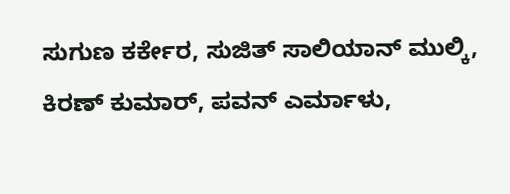ಸುಗುಣ ಕರ್ಕೇರ, ಸುಜಿತ್ ಸಾಲಿಯಾನ್ ಮುಲ್ಕಿ, ಕಿರಣ್ ಕುಮಾರ್, ಪವನ್ ಎರ್ಮಾಳು,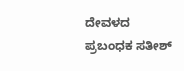ದೇವಳದ ಪ್ರಬಂಧಕ ಸತೀಶ್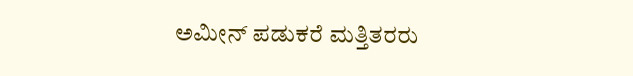ಅಮೀನ್ ಪಡುಕರೆ ಮತ್ತಿತರರು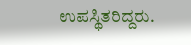ಉಪಸ್ಥಿತರಿದ್ದರು.